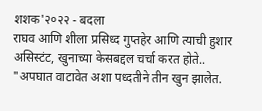शशक'२०२२ - बदला
राघव आणि शीला प्रसिध्द गुप्तहेर आणि त्याची हुशार असिस्टंट, खुनाच्या केसबद्दल चर्चा करत होते..
"अपघात वाटावेत अशा पध्दतीने तीन खुन झालेत.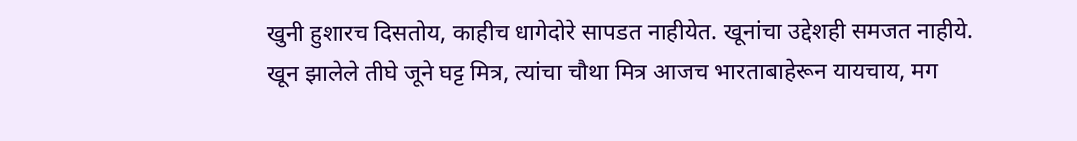खुनी हुशारच दिसतोय, काहीच धागेदोरे सापडत नाहीयेत. खूनांचा उद्देशही समजत नाहीये.
खून झालेले तीघे जूने घट्ट मित्र, त्यांचा चौथा मित्र आजच भारताबाहेरून यायचाय, मग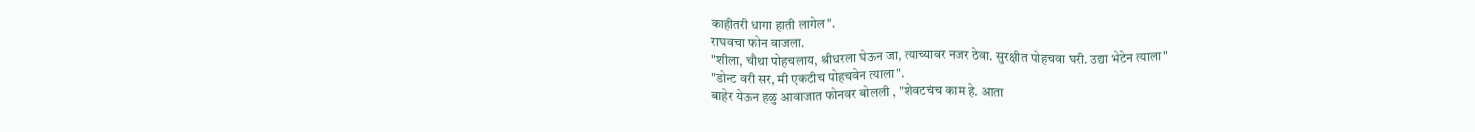काहीतरी धागा हाती लागेल".
राघवचा फोन वाजला.
"शीला, चौथा पोहचलाय, श्रीधरला घेऊन जा, त्याच्यावर नजर ठेवा. सुरक्षीत पोहचवा घरी. उद्या भेटेन त्याला"
"डोन्ट वरी सर, मी एकटीच पोहचवेन त्याला".
बाहेर येऊन हळु आवाजात फोनवर बोलली , "शेवटचंच काम हे. आता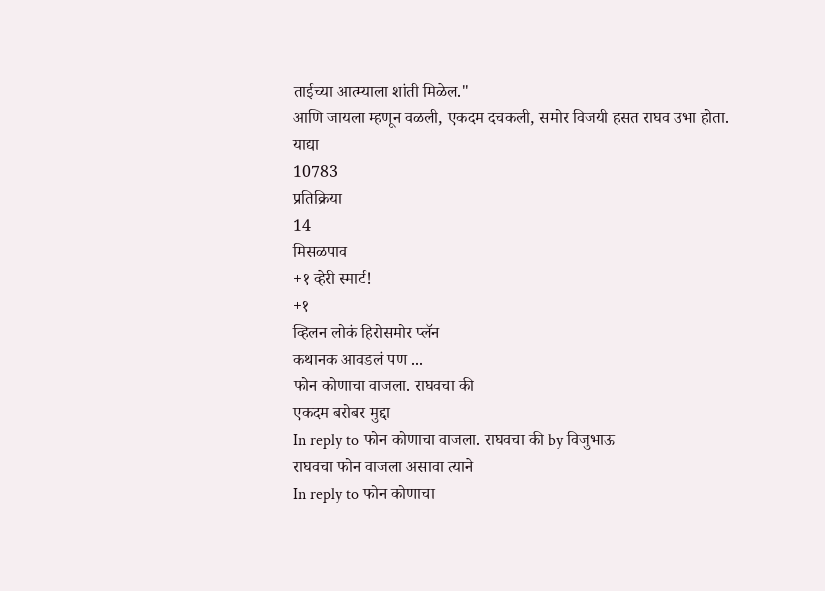ताईच्या आत्म्याला शांती मिळेल."
आणि जायला म्हणून वळली, एकदम दचकली, समोर विजयी हसत राघव उभा होता.
याद्या
10783
प्रतिक्रिया
14
मिसळपाव
+१ व्हेरी स्मार्ट!
+१
व्हिलन लोकं हिरोसमोर प्लॅन
कथानक आवडलं पण ...
फोन कोणाचा वाजला. राघवचा की
एकदम बरोबर मुद्दा
In reply to फोन कोणाचा वाजला. राघवचा की by विजुभाऊ
राघवचा फोन वाजला असावा त्याने
In reply to फोन कोणाचा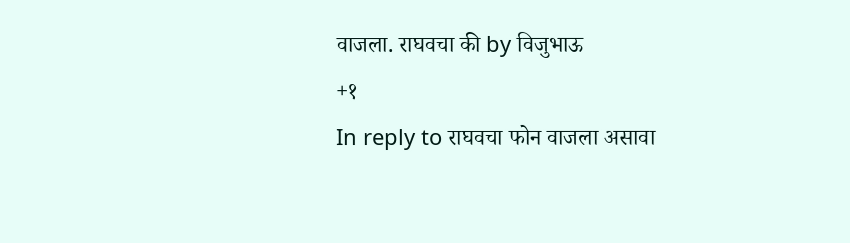वाजला. राघवचा की by विजुभाऊ
+१
In reply to राघवचा फोन वाजला असावा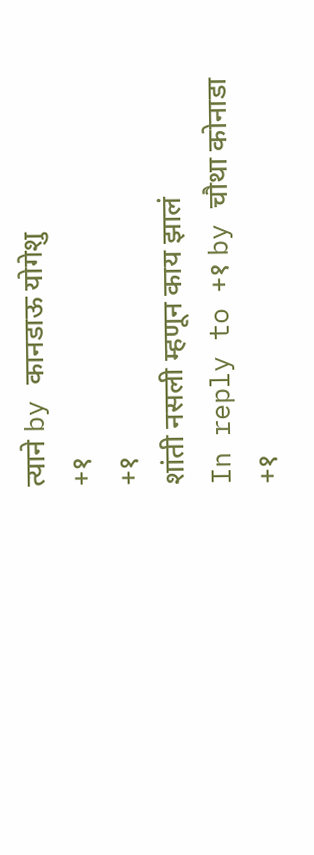त्याने by कानडाऊ योगेशु
+१
+१
शांती नसली म्हणून काय झालं
In reply to +१ by चौथा कोनाडा
+१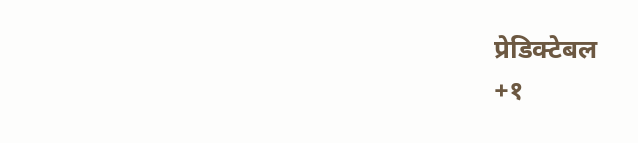प्रेडिक्टेबल
+१